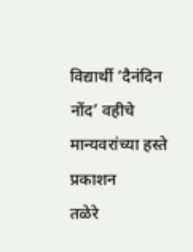विद्यार्थी ‘दैनंदिन नोंद’ वहीचे मान्यवरांच्या हस्ते प्रकाशन
तळेरे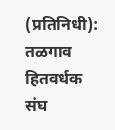(प्रतिनिधी): तळगाव हितवर्धक संघ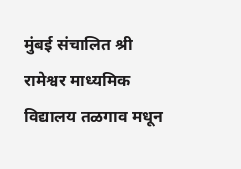मुंबई संचालित श्री रामेश्वर माध्यमिक विद्यालय तळगाव मधून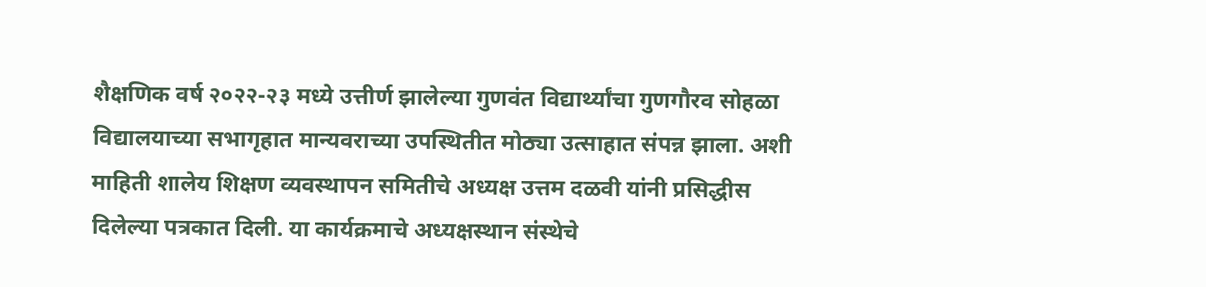शैक्षणिक वर्ष २०२२-२३ मध्ये उत्तीर्ण झालेल्या गुणवंत विद्यार्थ्यांचा गुणगौरव सोहळा विद्यालयाच्या सभागृहात मान्यवराच्या उपस्थितीत मोठ्या उत्साहात संपन्न झाला. अशी माहिती शालेय शिक्षण व्यवस्थापन समितीचे अध्यक्ष उत्तम दळवी यांनी प्रसिद्धीस दिलेल्या पत्रकात दिली. या कार्यक्रमाचे अध्यक्षस्थान संस्थेचे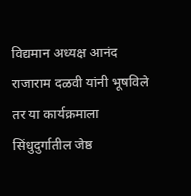विद्यमान अध्यक्ष आनंद राजाराम दळवी यांनी भूषविले तर या कार्यक्रमाला सिंधुदुर्गातील जेष्ठ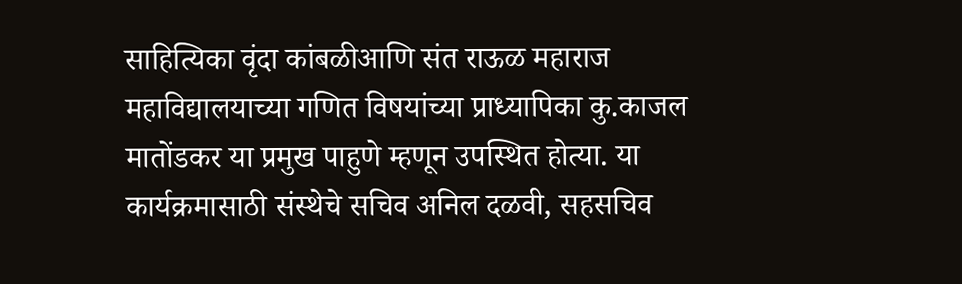साहित्यिका वृंदा कांबळीआणि संत राऊळ महाराज महाविद्यालयाच्या गणित विषयांच्या प्राध्यापिका कु.काजल मातोंडकर या प्रमुख पाहुणे म्हणून उपस्थित होत्या. या कार्यक्रमासाठी संस्थेचे सचिव अनिल दळवी, सहसचिव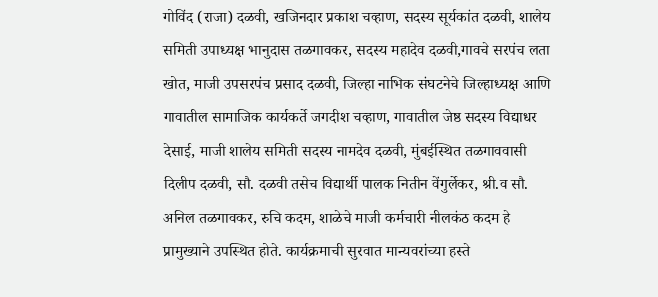गोविंद (राजा) दळवी, खजिनदार प्रकाश चव्हाण, सदस्य सूर्यकांत दळवी, शालेय समिती उपाध्यक्ष भानुदास तळगावकर, सदस्य महादेव दळवी,गावचे सरपंच लता खोत, माजी उपसरपंच प्रसाद दळवी, जिल्हा नाभिक संघटनेचे जिल्हाध्यक्ष आणि गावातील सामाजिक कार्यकर्ते जगदीश चव्हाण, गावातील जेष्ठ सदस्य विद्याधर देसाई, माजी शालेय समिती सदस्य नामदेव दळवी, मुंबईस्थित तळगाववासी दिलीप दळवी, सौ. दळवी तसेच विद्यार्थी पालक नितीन वेंगुर्लेकर, श्री.व सौ. अनिल तळगावकर, रुचि कदम, शाळेचे माजी कर्मचारी नीलकंठ कदम हे प्रामुख्याने उपस्थित होते. कार्यक्रमाची सुरवात मान्यवरांच्या हस्ते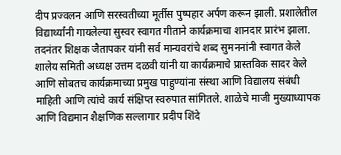दीप प्रज्वलन आणि सरस्वतीच्या मूर्तीस पुष्पहार अर्पण करून झाली. प्रशालेतील विद्यार्थ्यांनी गायलेल्या सुस्वर स्वागत गीताने कार्यक्रमाचा शानदार प्रारंभ झाला. तदनंतर शिक्षक जैतापकर यांनी सर्व मान्यवरांचे शब्द सुमननांनी स्वागत केले शालेय समिती अध्यक्ष उत्तम दळवी यांनी या कार्यक्रमाचे प्रास्तविक सादर केले आणि सोबतच कार्यक्रमाच्या प्रमुख पाहुण्यांना संस्था आणि विद्यालय संबंधी माहिती आणि त्यांचे कार्य संक्षिप्त स्वरुपात सांगितले. शाळेचे माजी मुख्याध्यापक आणि विद्यमान शैक्षणिक सल्लागार प्रदीप शिंदे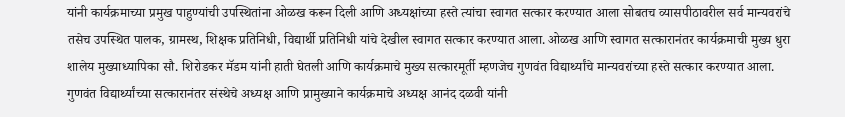यांनी कार्यक्रमाच्या प्रमुख पाहुण्यांची उपस्थितांना ओळख करून दिली आणि अध्यक्षांच्या हस्ते त्यांचा स्वागत सत्कार करण्यात आला सोबतच व्यासपीठावरील सर्व मान्यवरांचे तसेच उपस्थित पालक, ग्रामस्थ, शिक्षक प्रतिनिधी, विद्यार्थी प्रतिनिधी यांचे देखील स्वागत सत्कार करण्यात आला. ओळख आणि स्वागत सत्कारानंतर कार्यक्रमाची मुख्य धुरा शालेय मुख्याध्यापिका सौ. शिरोडकर मॅडम यांनी हाती घेतली आणि कार्यक्रमाचे मुख्य सत्कारमूर्ती म्हणजेच गुणवंत विद्यार्थ्यांचे मान्यवरांच्या हस्ते सत्कार करण्यात आला. गुणवंत विद्यार्थ्यांच्या सत्कारानंतर संस्थेचे अध्यक्ष आणि प्रामुख्याने कार्यक्रमाचे अध्यक्ष आनंद दळवी यांनी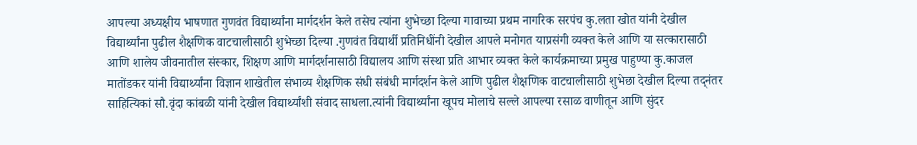आपल्या अध्यक्षीय भाषणात गुणवंत विद्यार्थ्यांना मार्गदर्शन केले तसेच त्यांना शुभेच्छा दिल्या गावाच्या प्रथम नागरिक सरपंच कु.लता खोत यांनी देखील विद्यार्थ्यांना पुढील शैक्षणिक वाटचालीसाठी शुभेच्छा दिल्या .गुणवंत विद्यार्थी प्रतिनिधींनी देखील आपले मनोगत याप्रसंगी व्यक्त केले आणि या सत्कारासाठी आणि शालेय जीवनातील संस्कार, शिक्षण आणि मार्गदर्शनासाठी विद्यालय आणि संस्था प्रति आभार व्यक्त केले कार्यक्रमाच्या प्रमुख पाहुण्या कु.काजल मातोंडकर यांनी विद्यार्थ्यांना विज्ञान शाखेतील संभाव्य शैक्षणिक संधी संबंधी मार्गदर्शन केले आणि पुढील शैक्षणिक वाटचालीसाठी शुभेछा देखील दिल्या तद्नंतर साहित्यिकां सौ.वृंदा कांबळी यांनी देखील विद्यार्थ्यांशी संवाद साधला.त्यांनी विद्यार्थ्यांना खूपच मोलाचे सल्ले आपल्या रसाळ वाणीतून आणि सुंदर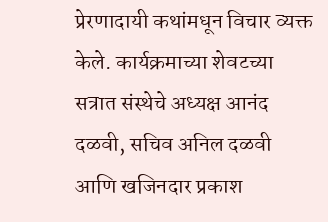प्रेरणादायी कथांमधून विचार व्यक्त केले. कार्यक्रमाच्या शेवटच्या सत्रात संस्थेचे अध्यक्ष आनंद दळवी, सचिव अनिल दळवी आणि खजिनदार प्रकाश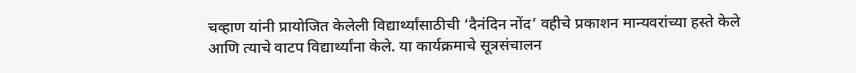चव्हाण यांनी प्रायोजित केलेली विद्यार्थ्यांसाठीची ‘दैनंदिन नोंद’ वहीचे प्रकाशन मान्यवरांच्या हस्ते केले आणि त्याचे वाटप विद्यार्थ्यांना केले. या कार्यक्रमाचे सूत्रसंचालन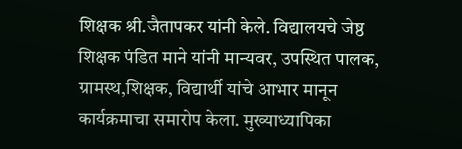शिक्षक श्री.जैतापकर यांनी केले. विद्यालयचे जेष्ठ शिक्षक पंडित माने यांनी मान्यवर, उपस्थित पालक, ग्रामस्थ,शिक्षक, विद्यार्थी यांचे आभार मानून कार्यक्रमाचा समारोप केला. मुख्याध्यापिका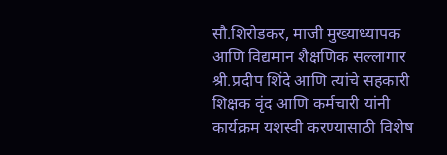सौ.शिरोडकर, माजी मुख्याध्यापक आणि विद्यमान शैक्षणिक सल्लागार श्री.प्रदीप शिंदे आणि त्यांचे सहकारी शिक्षक वृंद आणि कर्मचारी यांनी कार्यक्रम यशस्वी करण्यासाठी विशेष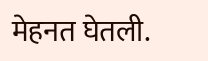मेहनत घेतली.